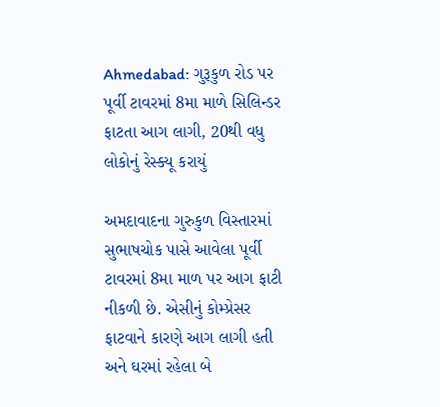Ahmedabad: ગુરૂકુળ રોડ પર પૂર્વી ટાવરમાં 8મા માળે સિલિન્ડર ફાટતા આગ લાગી, 20થી વધુ લોકોનું રેસ્ક્યૂ કરાયું

અમદાવાદના ગુરુકુળ વિસ્તારમાં સુભાષચોક પાસે આવેલા પૂર્વી ટાવરમાં 8મા માળ પર આગ ફાટી નીકળી છે. એસીનું કોમ્પ્રેસર ફાટવાને કારણે આગ લાગી હતી અને ઘરમાં રહેલા બે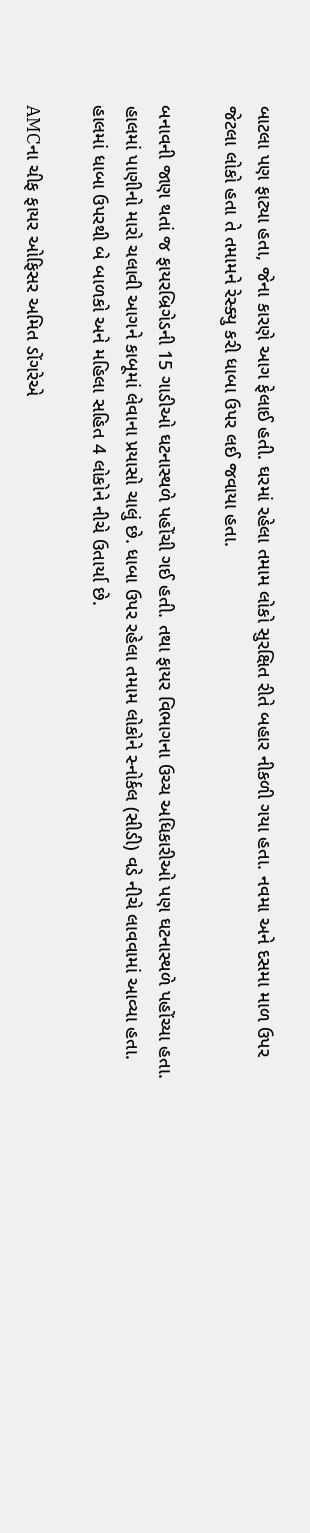બાટલા પણ ફાટ્યા હતા, જેના કારણે આગ ફેલાઈ હતી. ઘરમાં રહેલા તમામ લોકો સુરક્ષિત રીતે બહાર નીકળી ગયા હતા. નવમા અને દસમા માળ ઉપર જેટલા લોકો હતા તે તમામને રેસ્ક્યુ કરી ધાબા ઉપર લઈ જવાયા હતા.

બનાવની જાણ થતાં જ ફાયરબ્રિગેડની 15 ગાડીઓ ઘટનાસ્થળે પહોંચી ગઈ હતી. તથા ફાયર વિભાગના ઉચ્ચ અધિકારીઓ પણ ઘટનાસ્થળે પહોંચ્યા હતા. હાલમાં પાણીનો મારો ચલાવી આગને કાબૂમાં લેવાના પ્રયાસો ચાલું છે. ધાબા ઉપર રહેલા તમામ લોકોને સ્નોર્કલ (સીડી) વડે નીચે લાવવામાં આવ્યા હતા. હાલમાં ધાબા ઉપરથી બે બાળકો અને મહિલા સહિત 4 લોકોને નીચે ઉતાર્યા છે.

AMCના ચીફ ફાયર ઓફિસર અમિત ડોંગરેએ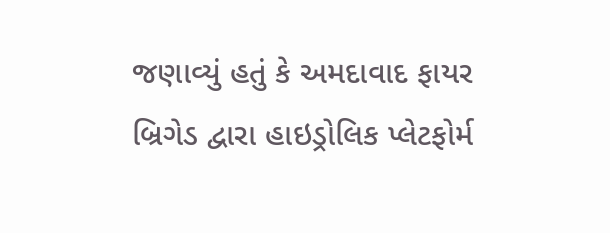જણાવ્યું હતું કે અમદાવાદ ફાયર બ્રિગેડ દ્વારા હાઇડ્રોલિક પ્લેટફોર્મ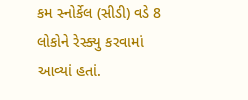કમ સ્નોર્કેલ (સીડી) વડે 8 લોકોને રેસ્ક્યુ કરવામાં આવ્યાં હતાં.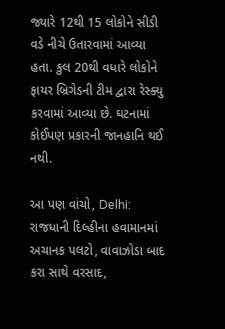જ્યારે 12થી 15 લોકોને સીડી વડે નીચે ઉતારવામાં આવ્યા હતા. કુલ 20થી વધારે લોકોને ફાયર બ્રિગેડની ટીમ દ્વારા રેસ્ક્યુ કરવામાં આવ્યા છે. ઘટનામાં કોઈપણ પ્રકારની જાનહાનિ થઈ નથી.

આ પણ વાંચો, Delhi: રાજધાની દિલ્હીના હવામાનમાં અચાનક પલટો, વાવાઝોડા બાદ કરા સાથે વરસાદ,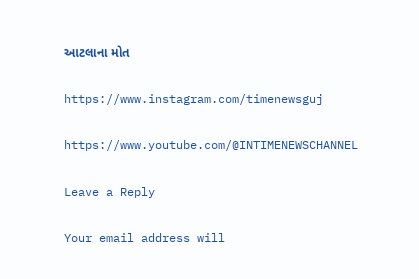આટલાના મોત

https://www.instagram.com/timenewsguj

https://www.youtube.com/@INTIMENEWSCHANNEL

Leave a Reply

Your email address will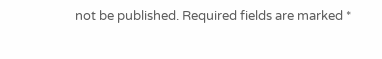not be published. Required fields are marked *